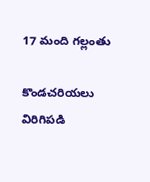17 మంది గల్లంతు

కొండచరియలు విరిగిపడి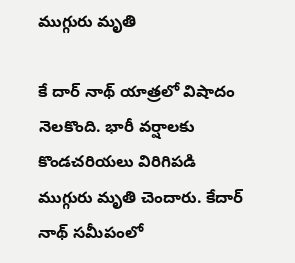ముగ్గురు మృతి

కే దార్ నాథ్ యాత్రలో విషాదం నెలకొంది. భారీ వర్షాలకు కొండచరియలు విరిగిపడి ముగ్గురు మృతి చెందారు. కేదార్ నాథ్ సమీపంలో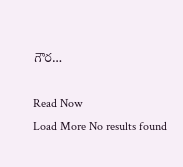గౌర…

Read Now
Load More No results found